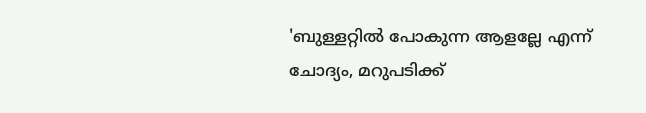'ബുള്ളറ്റിൽ പോകുന്ന ആളല്ലേ എന്ന് ചോദ്യം, മറുപടിക്ക്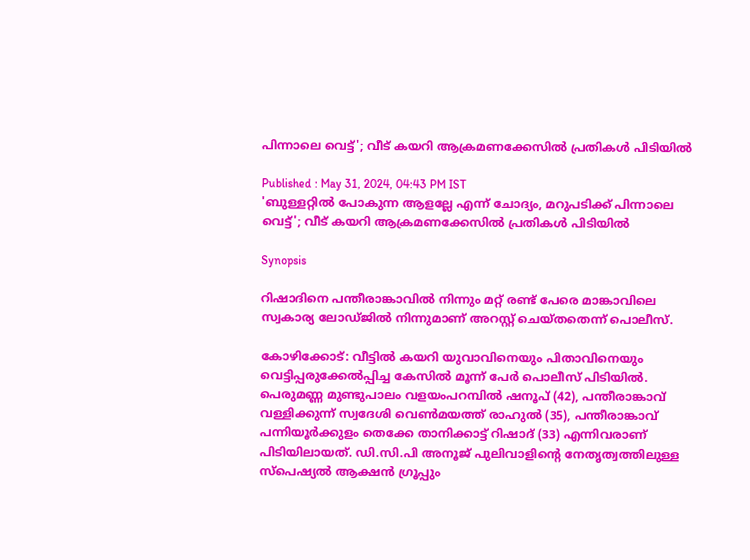പിന്നാലെ വെട്ട്'; വീട് കയറി ആക്രമണക്കേസിൽ പ്രതികൾ പിടിയിൽ

Published : May 31, 2024, 04:43 PM IST
'ബുള്ളറ്റിൽ പോകുന്ന ആളല്ലേ എന്ന് ചോദ്യം, മറുപടിക്ക് പിന്നാലെ വെട്ട്'; വീട് കയറി ആക്രമണക്കേസിൽ പ്രതികൾ പിടിയിൽ

Synopsis

റിഷാദിനെ പന്തീരാങ്കാവില്‍ നിന്നും മറ്റ് രണ്ട് പേരെ മാങ്കാവിലെ സ്വകാര്യ ലോഡ്ജില്‍ നിന്നുമാണ് അറസ്റ്റ് ചെയ്തതെന്ന് പൊലീസ്.

കോഴിക്കോട്: വീട്ടില്‍ കയറി യുവാവിനെയും പിതാവിനെയും വെട്ടിപ്പരുക്കേല്‍പ്പിച്ച കേസില്‍ മൂന്ന് പേര്‍ പൊലീസ് പിടിയില്‍. പെരുമണ്ണ മുണ്ടുപാലം വളയംപറമ്പില്‍ ഷനൂപ് (42), പന്തീരാങ്കാവ് വള്ളിക്കുന്ന് സ്വദേശി വെണ്‍മയത്ത് രാഹുല്‍ (35), പന്തീരാങ്കാവ് പന്നിയൂര്‍ക്കുളം തെക്കേ താനിക്കാട്ട് റിഷാദ് (33) എന്നിവരാണ് പിടിയിലായത്. ഡി.സി.പി അനൂജ് പുലിവാളിന്റെ നേതൃത്വത്തിലുള്ള സ്പെഷ്യല്‍ ആക്ഷന്‍ ഗ്രൂപ്പും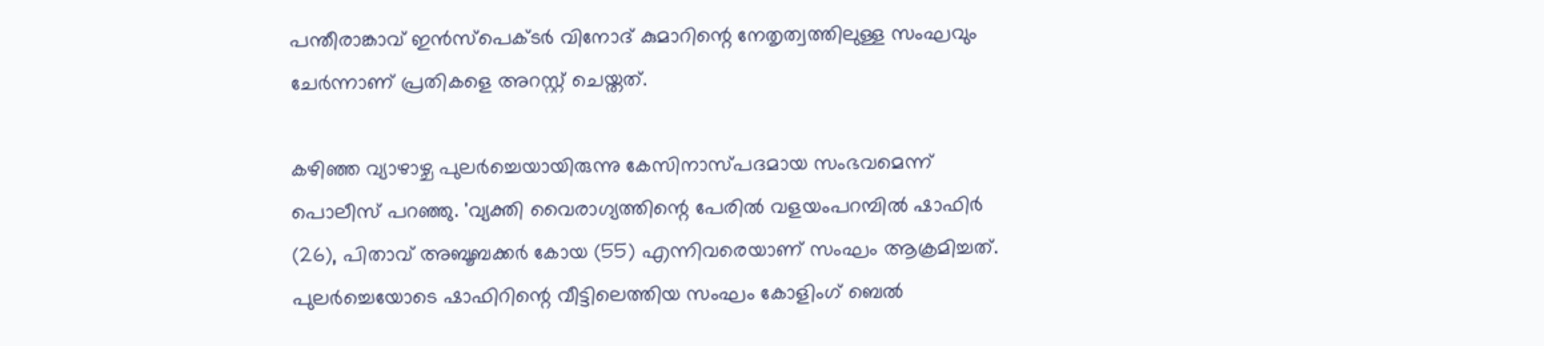പന്തീരാങ്കാവ് ഇന്‍സ്പെക്ടര്‍ വിനോദ് കുമാറിന്റെ നേതൃത്വത്തിലുള്ള സംഘവും ചേര്‍ന്നാണ് പ്രതികളെ അറസ്റ്റ് ചെയ്തത്.

കഴിഞ്ഞ വ്യാഴാഴ്ച പുലര്‍ച്ചെയായിരുന്നു കേസിനാസ്പദമായ സംഭവമെന്ന് പൊലീസ് പറഞ്ഞു. 'വ്യക്തി വൈരാഗ്യത്തിന്റെ പേരില്‍ വളയംപറമ്പില്‍ ഷാഫിര്‍ (26), പിതാവ് അബൂബക്കര്‍ കോയ (55) എന്നിവരെയാണ് സംഘം ആക്രമിച്ചത്. പുലര്‍ച്ചെയോടെ ഷാഫിറിന്റെ വീട്ടിലെത്തിയ സംഘം കോളിംഗ് ബെല്‍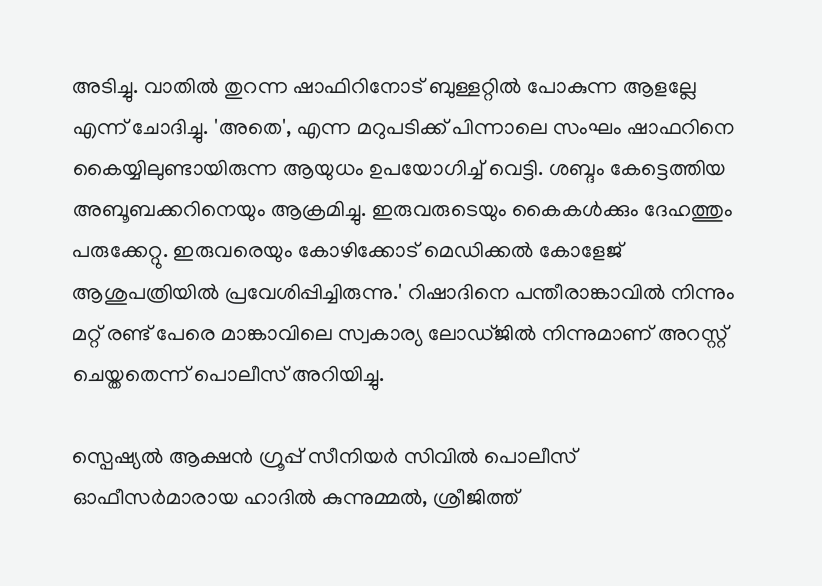അടിച്ചു. വാതില്‍ തുറന്ന ഷാഫിറിനോട് ബുള്ളറ്റില്‍ പോകുന്ന ആളല്ലേ എന്ന് ചോദിച്ചു. 'അതെ', എന്ന മറുപടിക്ക് പിന്നാലെ സംഘം ഷാഫറിനെ കൈയ്യിലുണ്ടായിരുന്ന ആയുധം ഉപയോഗിച്ച് വെട്ടി. ശബ്ദം കേട്ടെത്തിയ അബൂബക്കറിനെയും ആക്രമിച്ചു. ഇരുവരുടെയും കൈകള്‍ക്കും ദേഹത്തും പരുക്കേറ്റു. ഇരുവരെയും കോഴിക്കോട് മെഡിക്കല്‍ കോളേജ് ആശുപത്രിയില്‍ പ്രവേശിപ്പിച്ചിരുന്നു.' റിഷാദിനെ പന്തീരാങ്കാവില്‍ നിന്നും മറ്റ് രണ്ട് പേരെ മാങ്കാവിലെ സ്വകാര്യ ലോഡ്ജില്‍ നിന്നുമാണ് അറസ്റ്റ് ചെയ്തതെന്ന് പൊലീസ് അറിയിച്ചു.

സ്പെഷ്യല്‍ ആക്ഷന്‍ ഗ്രൂപ്പ് സീനിയര്‍ സിവില്‍ പൊലീസ് ഓഫീസര്‍മാരായ ഹാദില്‍ കുന്നുമ്മല്‍, ശ്രീജിത്ത്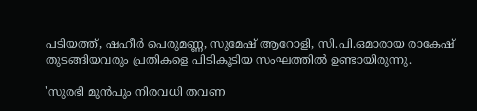പടിയത്ത്, ഷഹീര്‍ പെരുമണ്ണ, സുമേഷ് ആറോളി, സി.പി.ഒമാരായ രാകേഷ് തുടങ്ങിയവരും പ്രതികളെ പിടികൂടിയ സംഘത്തില്‍ ഉണ്ടായിരുന്നു.

'സുരഭി മുൻപും നിരവധി തവണ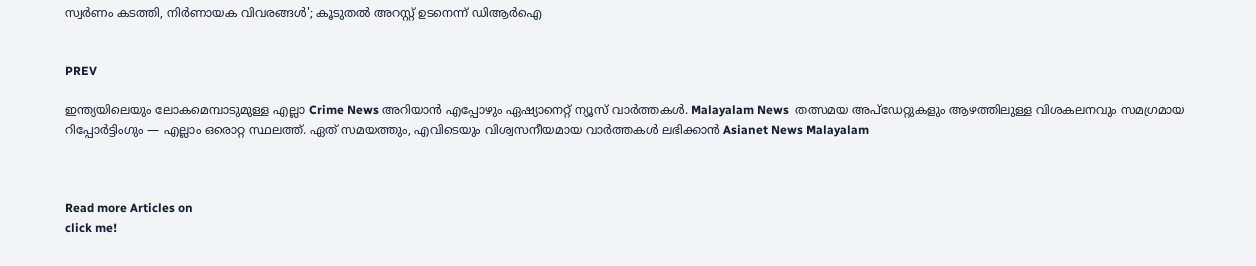സ്വർണം കടത്തി, നിര്‍ണായക വിവരങ്ങള്‍'; കൂടുതല്‍ അറസ്റ്റ് ഉടനെന്ന് ഡിആർഐ


PREV

ഇന്ത്യയിലെയും ലോകമെമ്പാടുമുള്ള എല്ലാ Crime News അറിയാൻ എപ്പോഴും ഏഷ്യാനെറ്റ് ന്യൂസ് വാർത്തകൾ. Malayalam News  തത്സമയ അപ്‌ഡേറ്റുകളും ആഴത്തിലുള്ള വിശകലനവും സമഗ്രമായ റിപ്പോർട്ടിംഗും — എല്ലാം ഒരൊറ്റ സ്ഥലത്ത്. ഏത് സമയത്തും, എവിടെയും വിശ്വസനീയമായ വാർത്തകൾ ലഭിക്കാൻ Asianet News Malayalam



Read more Articles on
click me!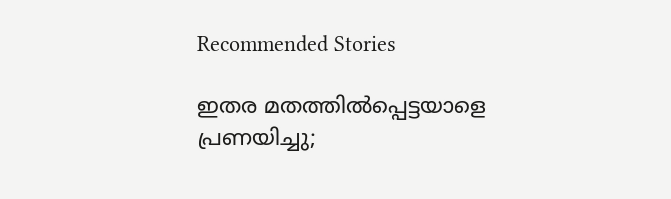Recommended Stories

ഇതര മതത്തില്‍പ്പെട്ടയാളെ പ്രണയിച്ചു;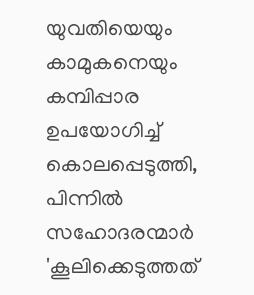യുവതിയെയും കാമുകനെയും കമ്പിപ്പാര ഉപയോഗിച്ച് കൊലപ്പെടുത്തി, പിന്നില്‍ സഹോദരന്മാര്‍
'കൂലിക്കെടുത്തത്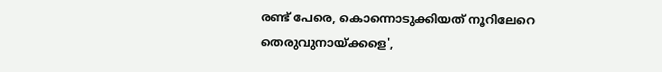രണ്ട് പേരെ, കൊന്നൊടുക്കിയത് നൂറിലേറെ തെരുവുനായ്ക്കളെ',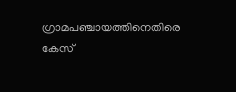ഗ്രാമപഞ്ചായത്തിനെതിരെ കേസ്